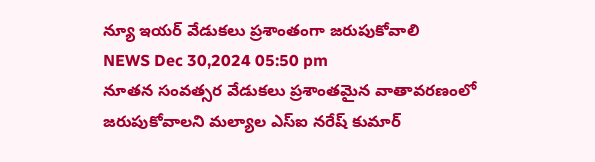న్యూ ఇయర్ వేడుకలు ప్రశాంతంగా జరుపుకోవాలి
NEWS Dec 30,2024 05:50 pm
నూతన సంవత్సర వేడుకలు ప్రశాంతమైన వాతావరణంలో జరుపుకోవాలని మల్యాల ఎస్ఐ నరేష్ కుమార్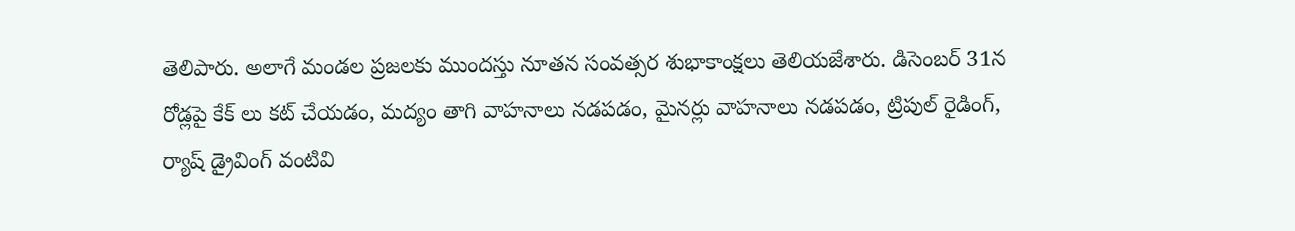తెలిపారు. అలాగే మండల ప్రజలకు ముందస్తు నూతన సంవత్సర శుభాకాంక్షలు తెలియజేశారు. డిసెంబర్ 31న రోడ్లపై కేక్ లు కట్ చేయడం, మద్యం తాగి వాహనాలు నడపడం, మైనర్లు వాహనాలు నడపడం, ట్రిపుల్ రైడింగ్, ర్యాష్ డ్రైవింగ్ వంటివి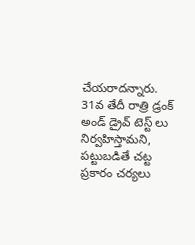చేయరాదన్నారు. 31వ తేదీ రాత్రి డ్రంక్ అండ్ డ్రైవ్ టెస్ట్ లు నిర్వహిస్తామని, పట్టుబడితే చట్ట ప్రకారం చర్యలు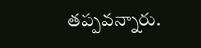తప్పవన్నారు.